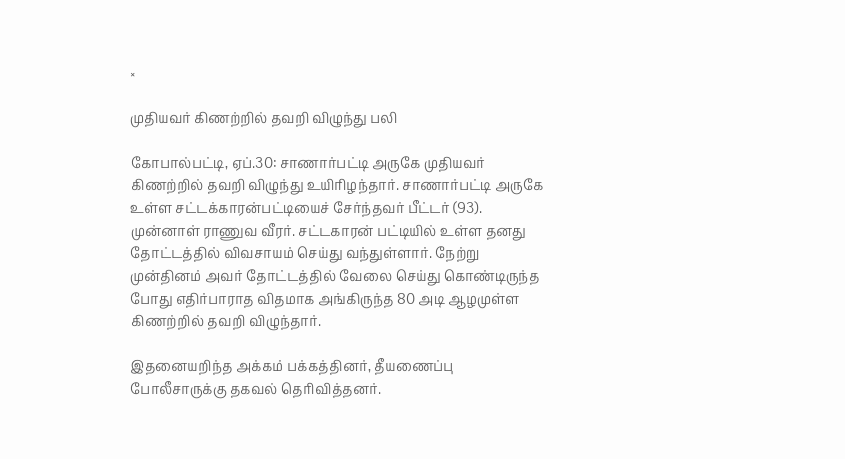×

முதியவர் கிணற்றில் தவறி விழுந்து பலி

கோபால்பட்டி, ஏப்.30: சாணார்பட்டி அருகே முதியவர் கிணற்றில் தவறி விழுந்து உயிரிழந்தார். சாணார்பட்டி அருகே உள்ள சட்டக்காரன்பட்டியைச் சேர்ந்தவர் பீட்டர் (93). முன்னாள் ராணுவ வீரர். சட்டகாரன் பட்டியில் உள்ள தனது தோட்டத்தில் விவசாயம் செய்து வந்துள்ளார். நேற்று முன்தினம் அவர் தோட்டத்தில் வேலை செய்து கொண்டிருந்த போது எதிர்பாராத விதமாக அங்கிருந்த 80 அடி ஆழமுள்ள கிணற்றில் தவறி விழுந்தார்.

இதனையறிந்த அக்கம் பக்கத்தினர், தீயணைப்பு போலீசாருக்கு தகவல் தெரிவித்தனர்.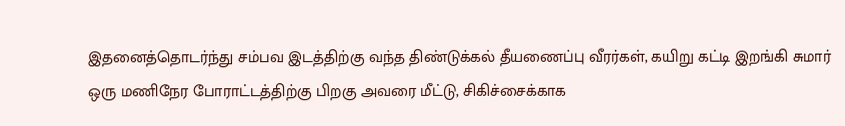இதனைத்தொடர்ந்து சம்பவ இடத்திற்கு வந்த திண்டுக்கல் தீயணைப்பு வீரர்கள், கயிறு கட்டி இறங்கி சுமார் ஒரு மணிநேர போராட்டத்திற்கு பிறகு அவரை மீட்டு, சிகிச்சைக்காக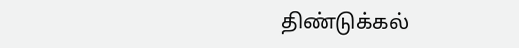திண்டுக்கல்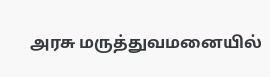அரசு மருத்துவமனையில்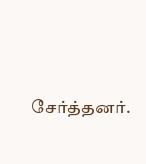சேர்த்தனர்.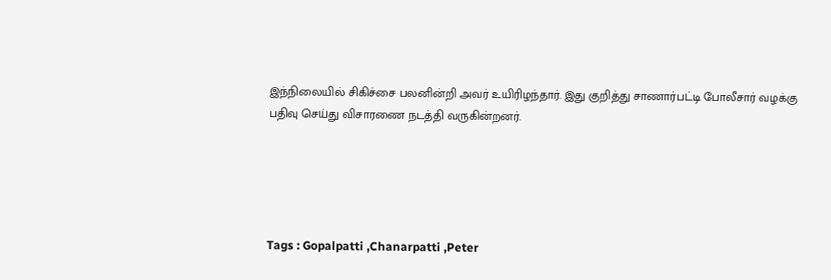இந்நிலையில் சிகிச்சை பலனின்றி அவர் உயிரிழந்தார். இது குறித்து சாணார்பட்டி போலீசார் வழக்கு பதிவு செய்து விசாரணை நடத்தி வருகின்றனர்.





Tags : Gopalpatti ,Chanarpatti ,Peter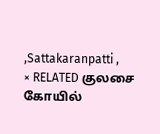,Sattakaranpatti ,
× RELATED குலசை கோயில்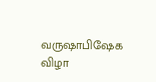வருஷாபிஷேக விழா